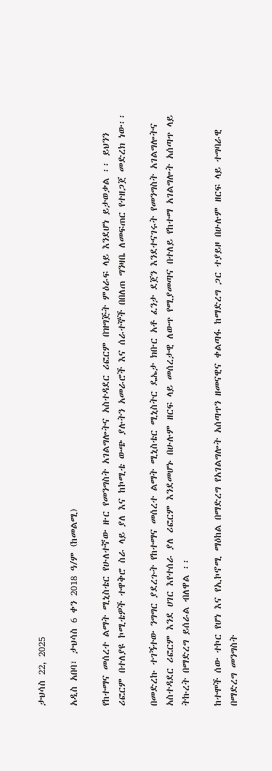ታህሳስ 22, 2025

አዲስ አበባ፣ ታህሳስ 6 ቀን 2018 ዓ/ም (ከመልሚ)

የከተማና መሰረተ ልማት ሚኒስቴር የሁለተኛው ዙር የመንግስት አገልግሎትና አስተዳደር ሪፎርም በዝግጅት ምዕራፍ ላይ እንደሆነ ይታወቃል ፡፡ ይህንን ሪፎርም በተለያዩ ኮሚቴዎች ተዋቅሮ ስራ ላይ ያለ እና ከኮሚቴ ውጭ ያሉትን አመራሮች እና ሰራተኞች በበለጠ ግንዛቤ ለመፍጠር የተዘጋጀ መድረክ ነው፡፡

በመድረኩ ተገኝተው ንግግር ያደረጉት የከተማና መሰረተ ልማት ሚኒስቴር ሚኒስትር ዴኤታ ክቡር አቶ ፈንታ ደጀን እንደተናገሩት የመንግስት አገልግሎትና አስተዳደር ሪፎርም እንደ ሀገር እየተሰራ ያለ ሪፎርም እንደመሆኑ በሁሉም ዘርፍ ላይ መሰረታዊ ለውጥ የሚያመጣና በተለይ የከተማ አገልግሎት አሰጣጥ ላይ ትኩረት በማድረግ ይሰራል ብለዋል ፡፡

ከተሞች ሰው ተኮር የሆነ እና የኢኮኖሚ ማዕከል በማድረግ የአገልግሎት አሰጣጥን ዘመናዊና ቀልጣፋ ከማድረግ ጋር ተያይዞ በሁሉም ዘርፍ ላይ ተግባራዊ በማድረግ መንግስት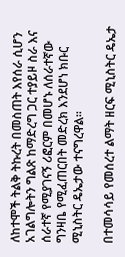ለከተሞች ትልቅ ትኩረት በመስጠት እየሰራ ሲሆን አገልግሎትን ግልጽ ከማድረግ ጋር ተያይዞ ስራ እና ሰራተኛ የሚያገናኝ ሪፎርም በመሆኑ ለሰራተኛው ግንዛቤ የሚፈጠርበት መድረክ እንደሆነ ክቡር ሚኒስትር ዴኤታው ተናግረዋል፡፡

በተመሳሳይ የመሰረተ ልማት ዘርፍ ሚኒስትር ዴኤታ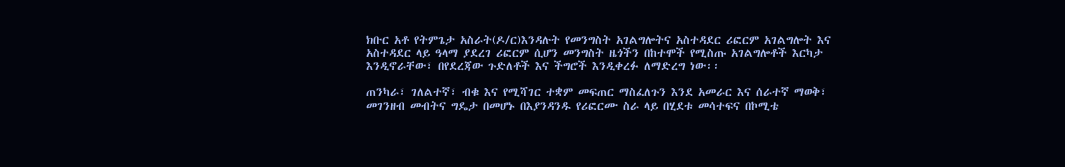ክቡር አቶ የትምጌታ አስራት(ዶ/ር)እንዳሉት የመንግስት አገልግሎትና አስተዳደር ሪፎርም አገልግሎት እና አስተዳደር ላይ ዓላማ ያደረገ ሪፎርም ሲሆን መንግስት ዜጎችን በከተሞች የሚስጡ አገልግሎቶች እርካታ እንዲኖራቸው፣ በየደረጃው ጉድለቶች እና ችግሮች እንዲቀረፉ ለማድረግ ነው፡፡

ጠንካራ፣ ገለልተኛ፣ ብቁ እና የሚሻገር ተቋም መፍጠር ማስፈለጉን እንደ አመራር እና ሰራተኛ ማወቅ፣ መገንዘብ መብትና ግዴታ በመሆኑ በእያንዳንዱ የሪፎርሙ ስራ ላይ በሂደቱ መሳተፍና በኮሚቴ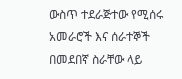ውስጥ ተደራጅተው የሚሰሩ አመራሮች እና ሰራተኞች በመደበኛ ስራቸው ላይ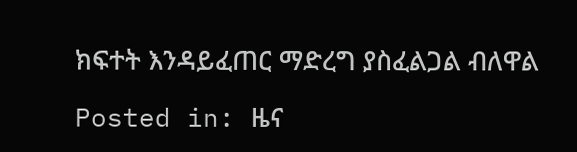ክፍተት እንዳይፈጠር ማድረግ ያስፈልጋል ብለዋል

Posted in: ዜና